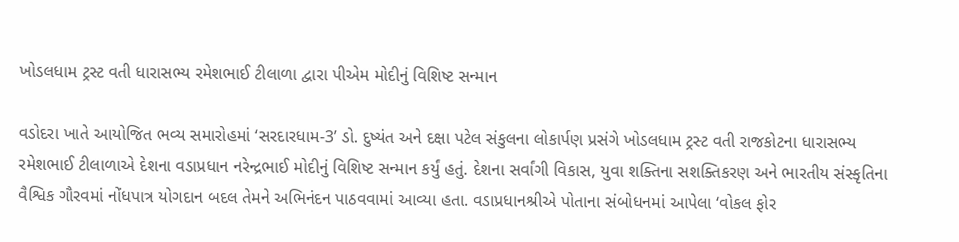ખોડલધામ ટ્રસ્ટ વતી ધારાસભ્ય રમેશભાઈ ટીલાળા દ્વારા પીએમ મોદીનું વિશિષ્ટ સન્માન

વડોદરા ખાતે આયોજિત ભવ્ય સમારોહમાં ‘સરદારધામ-3’ ડો. દુષ્યંત અને દક્ષા પટેલ સંકુલના લોકાર્પણ પ્રસંગે ખોડલધામ ટ્રસ્ટ વતી રાજકોટના ધારાસભ્ય રમેશભાઈ ટીલાળાએ દેશના વડાપ્રધાન નરેન્દ્રભાઈ મોદીનું વિશિષ્ટ સન્માન કર્યું હતું. દેશના સર્વાંગી વિકાસ, યુવા શક્તિના સશક્તિકરણ અને ભારતીય સંસ્કૃતિના વૈશ્વિક ગૌરવમાં નોંધપાત્ર યોગદાન બદલ તેમને અભિનંદન પાઠવવામાં આવ્યા હતા. વડાપ્રધાનશ્રીએ પોતાના સંબોધનમાં આપેલા ‘વોકલ ફોર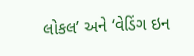લોકલ’ અને ‘વેડિંગ ઇન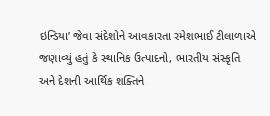ઇન્ડિયા’ જેવા સંદેશોને આવકારતા રમેશભાઈ ટીલાળાએ જણાવ્યું હતું કે સ્થાનિક ઉત્પાદનો, ભારતીય સંસ્કૃતિ અને દેશની આર્થિક શક્તિને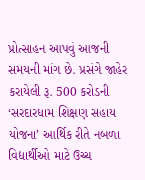પ્રોત્સાહન આપવું આજની સમયની માંગ છે. પ્રસંગે જાહેર કરાયેલી રૂ. 500 કરોડની ‘સરદારધામ શિક્ષણ સહાય યોજના’ આર્થિક રીતે નબળા વિદ્યાર્થીઓ માટે ઉચ્ચ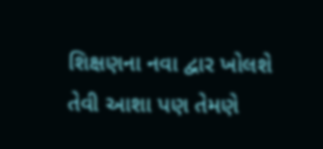શિક્ષણના નવા દ્વાર ખોલશે તેવી આશા પણ તેમણે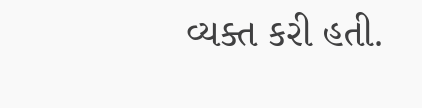વ્યક્ત કરી હતી.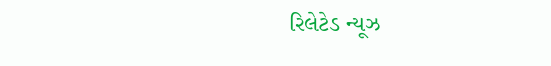રિલેટેડ ન્યૂઝ